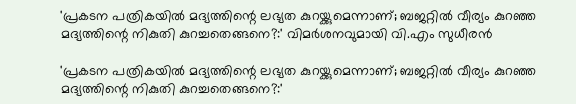'പ്രകടന പത്രികയില്‍ മദ്യത്തിന്റെ ലഭ്യത കുറയ്ക്കുമെന്നാണ്; ബജറ്റില്‍ വീര്യം കുറഞ്ഞ മദ്യത്തിന്റെ നികുതി കുറച്ചതെങ്ങനെ?:' വിമര്‍ശനവുമായി വി.എം സുധീരന്‍

'പ്രകടന പത്രികയില്‍ മദ്യത്തിന്റെ ലഭ്യത കുറയ്ക്കുമെന്നാണ്; ബജറ്റില്‍ വീര്യം കുറഞ്ഞ മദ്യത്തിന്റെ നികുതി കുറച്ചതെങ്ങനെ?:'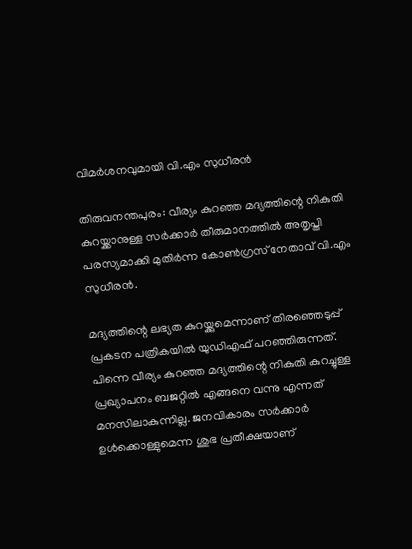വിമര്‍ശനവുമായി വി.എം സുധീരന്‍

തിരുവനന്തപുരം: വീര്യം കുറഞ്ഞ മദ്യത്തിന്റെ നികുതി കുറയ്ക്കാനുള്ള സര്‍ക്കാര്‍ തീരുമാനത്തില്‍ അതൃപ്തി പരസ്യമാക്കി മുതിര്‍ന്ന കോണ്‍ഗ്രസ് നേതാവ് വി.എം സുധീരന്‍.

മദ്യത്തിന്റെ ലഭ്യത കുറയ്ക്കുമെന്നാണ് തിരഞ്ഞെടുപ്പ് പ്രകടന പത്രികയില്‍ യുഡിഎഫ് പറഞ്ഞിരുന്നത്. പിന്നെ വീര്യം കുറഞ്ഞ മദ്യത്തിന്റെ നികുതി കുറച്ചുള്ള പ്രഖ്യാപനം ബജറ്റില്‍ എങ്ങനെ വന്നു എന്നത് മനസിലാകുന്നില്ല. ജനവികാരം സര്‍ക്കാര്‍ ഉള്‍ക്കൊള്ളുമെന്ന ശുഭ പ്രതീക്ഷയാണ്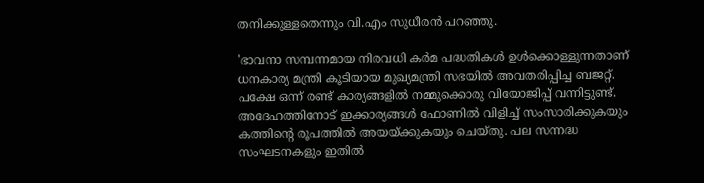തനിക്കുള്ളതെന്നും വി.എം സുധീരന്‍ പറഞ്ഞു.

'ഭാവനാ സമ്പന്നമായ നിരവധി കര്‍മ പദ്ധതികള്‍ ഉള്‍ക്കൊള്ളുന്നതാണ് ധനകാര്യ മന്ത്രി കൂടിയായ മുഖ്യമന്ത്രി സഭയില്‍ അവതരിപ്പിച്ച ബജറ്റ്. പക്ഷേ ഒന്ന് രണ്ട് കാര്യങ്ങളില്‍ നമ്മുക്കൊരു വിയോജിപ്പ് വന്നിട്ടുണ്ട്. അദേഹത്തിനോട് ഇക്കാര്യങ്ങള്‍ ഫോണില്‍ വിളിച്ച് സംസാരിക്കുകയും കത്തിന്റെ രൂപത്തില്‍ അയയ്ക്കുകയും ചെയ്തു. പല സന്നദ്ധ സംഘടനകളും ഇതില്‍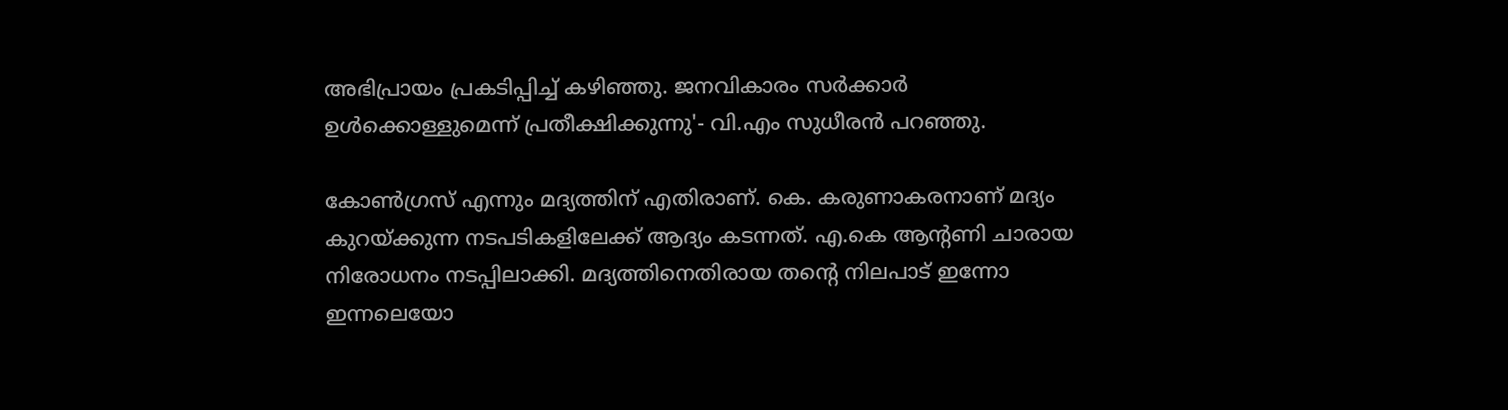അഭിപ്രായം പ്രകടിപ്പിച്ച് കഴിഞ്ഞു. ജനവികാരം സര്‍ക്കാര്‍ ഉള്‍ക്കൊള്ളുമെന്ന് പ്രതീക്ഷിക്കുന്നു'- വി.എം സുധീരന്‍ പറഞ്ഞു.

കോണ്‍ഗ്രസ് എന്നും മദ്യത്തിന് എതിരാണ്. കെ. കരുണാകരനാണ് മദ്യം കുറയ്ക്കുന്ന നടപടികളിലേക്ക് ആദ്യം കടന്നത്. എ.കെ ആന്റണി ചാരായ നിരോധനം നടപ്പിലാക്കി. മദ്യത്തിനെതിരായ തന്റെ നിലപാട് ഇന്നോ ഇന്നലെയോ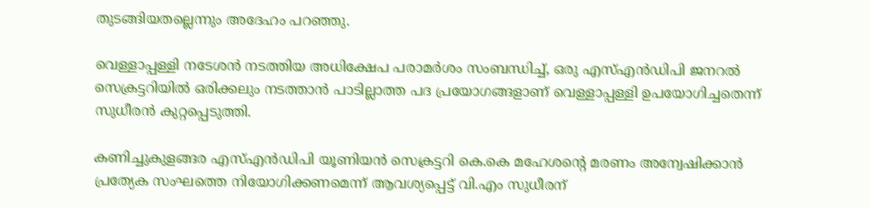തുടങ്ങിയതല്ലെന്നും അദേഹം പറഞ്ഞു.

വെള്ളാപ്പള്ളി നടേശന്‍ നടത്തിയ അധിക്ഷേപ പരാമര്‍ശം സംബന്ധിച്ച്, ഒരു എസ്എന്‍ഡിപി ജനറല്‍ സെക്രട്ടറിയില്‍ ഒരിക്കലും നടത്താന്‍ പാടില്ലാത്ത പദ പ്രയോഗങ്ങളാണ് വെള്ളാപ്പള്ളി ഉപയോഗിച്ചതെന്ന് സുധീരന്‍ കുറ്റപ്പെടുത്തി.

കണിച്ചുകുളങ്ങര എസ്എന്‍ഡിപി യൂണിയന്‍ സെക്രട്ടറി കെ.കെ മഹേശന്റെ മരണം അന്വേഷിക്കാന്‍ പ്രത്യേക സംഘത്തെ നിയോഗിക്കണമെന്ന് ആവശ്യപ്പെട്ട് വി.എം സുധീരന്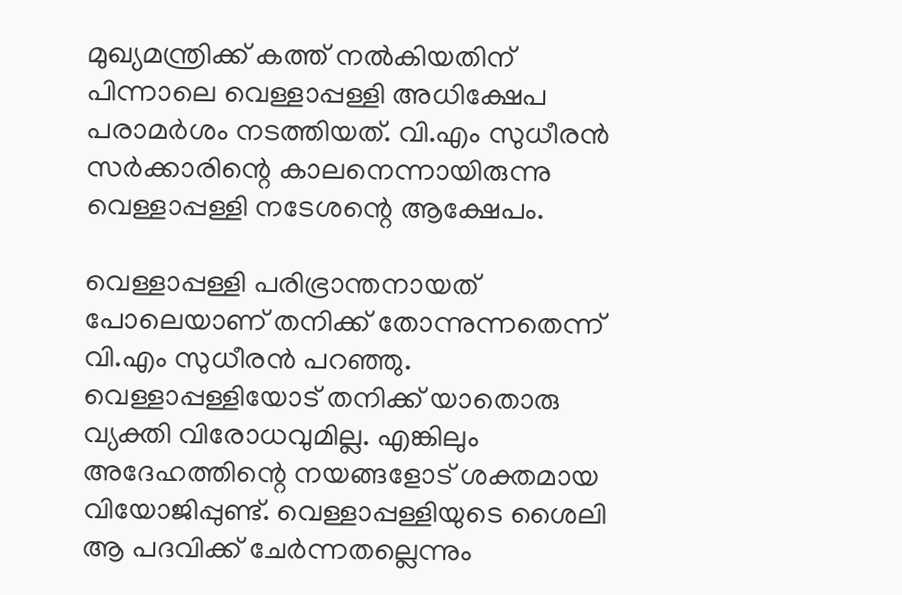മുഖ്യമന്ത്രിക്ക് കത്ത് നല്‍കിയതിന് പിന്നാലെ വെള്ളാപ്പള്ളി അധിക്ഷേപ പരാമര്‍ശം നടത്തിയത്. വി.എം സുധീരന്‍ സര്‍ക്കാരിന്റെ കാലനെന്നായിരുന്നു വെള്ളാപ്പള്ളി നടേശന്റെ ആക്ഷേപം.

വെള്ളാപ്പള്ളി പരിഭ്രാന്തനായത് പോലെയാണ് തനിക്ക് തോന്നുന്നതെന്ന് വി.എം സുധീരന്‍ പറഞ്ഞു. വെള്ളാപ്പള്ളിയോട് തനിക്ക് യാതൊരു വ്യക്തി വിരോധവുമില്ല. എങ്കിലും അദേഹത്തിന്റെ നയങ്ങളോട് ശക്തമായ വിയോജിപ്പുണ്ട്. വെള്ളാപ്പള്ളിയുടെ ശൈലി ആ പദവിക്ക് ചേര്‍ന്നതല്ലെന്നും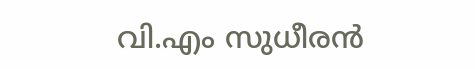വി.എം സുധീരന്‍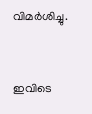വിമര്‍ശിച്ചു.


ഇവിടെ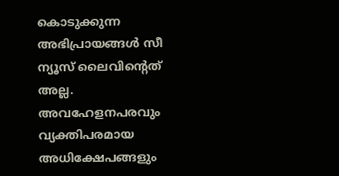കൊടുക്കുന്ന അഭിപ്രായങ്ങള്‍ സീ ന്യൂസ് ലൈവിന്റെത് അല്ല. അവഹേളനപരവും വ്യക്തിപരമായ അധിക്ഷേപങ്ങളും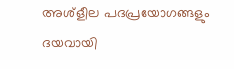അശ്‌ളീല പദപ്രയോഗങ്ങളും ദയവായി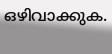ഒഴിവാക്കുക.